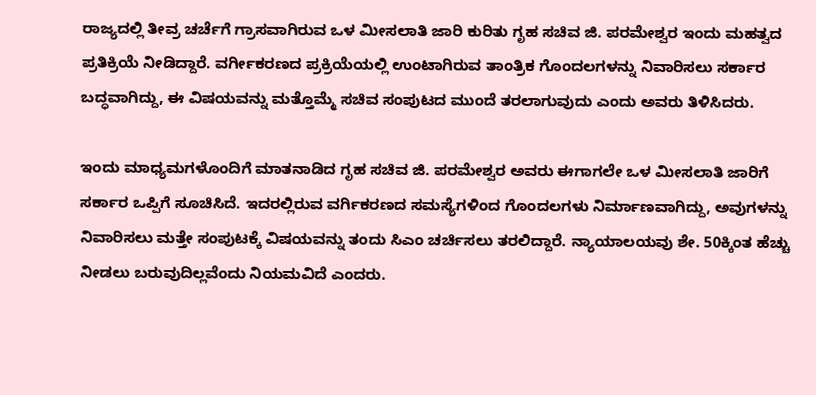ರಾಜ್ಯದಲ್ಲಿ ತೀವ್ರ ಚರ್ಚೆಗೆ ಗ್ರಾಸವಾಗಿರುವ ಒಳ ಮೀಸಲಾತಿ ಜಾರಿ ಕುರಿತು ಗೃಹ ಸಚಿವ ಜಿ. ಪರಮೇಶ್ವರ ಇಂದು ಮಹತ್ವದ ಪ್ರತಿಕ್ರಿಯೆ ನೀಡಿದ್ದಾರೆ. ವರ್ಗೀಕರಣದ ಪ್ರಕ್ರಿಯೆಯಲ್ಲಿ ಉಂಟಾಗಿರುವ ತಾಂತ್ರಿಕ ಗೊಂದಲಗಳನ್ನು ನಿವಾರಿಸಲು ಸರ್ಕಾರ ಬದ್ಧವಾಗಿದ್ದು, ಈ ವಿಷಯವನ್ನು ಮತ್ತೊಮ್ಮೆ ಸಚಿವ ಸಂಪುಟದ ಮುಂದೆ ತರಲಾಗುವುದು ಎಂದು ಅವರು ತಿಳಿಸಿದರು.

ಇಂದು ಮಾಧ್ಯಮಗಳೊಂದಿಗೆ ಮಾತನಾಡಿದ ಗೃಹ ಸಚಿವ ಜಿ. ಪರಮೇಶ್ವರ ಅವರು ಈಗಾಗಲೇ ಒಳ ಮೀಸಲಾತಿ ಜಾರಿಗೆ ಸರ್ಕಾರ ಒಪ್ಪಿಗೆ ಸೂಚಿಸಿದೆ. ಇದರಲ್ಲಿರುವ ವರ್ಗಿಕರಣದ ಸಮಸ್ಯೆಗಳಿಂದ ಗೊಂದಲಗಳು ನಿರ್ಮಾಣವಾಗಿದ್ದು, ಅವುಗಳನ್ನು ನಿವಾರಿಸಲು ಮತ್ತೇ ಸಂಪುಟಕ್ಕೆ ವಿಷಯವನ್ನು ತಂದು ಸಿಎಂ ಚರ್ಚಿಸಲು ತರಲಿದ್ದಾರೆ. ನ್ಯಾಯಾಲಯವು ಶೇ. 50ಕ್ಕಿಂತ ಹೆಚ್ಚು ನೀಡಲು ಬರುವುದಿಲ್ಲವೆಂದು ನಿಯಮವಿದೆ ಎಂದರು.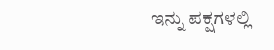ಇನ್ನು ಪಕ್ಷಗಳಲ್ಲಿ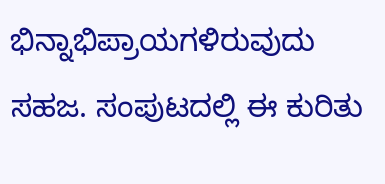ಭಿನ್ನಾಭಿಪ್ರಾಯಗಳಿರುವುದು ಸಹಜ. ಸಂಪುಟದಲ್ಲಿ ಈ ಕುರಿತು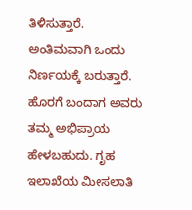ತಿಳಿಸುತ್ತಾರೆ. ಅಂತಿಮವಾಗಿ ಒಂದು ನಿರ್ಣಯಕ್ಕೆ ಬರುತ್ತಾರೆ. ಹೊರಗೆ ಬಂದಾಗ ಅವರು ತಮ್ಮ ಅಭಿಪ್ರಾಯ ಹೇಳಬಹುದು. ಗೃಹ ಇಲಾಖೆಯ ಮೀಸಲಾತಿ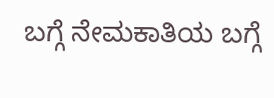ಬಗ್ಗೆ ನೇಮಕಾತಿಯ ಬಗ್ಗೆ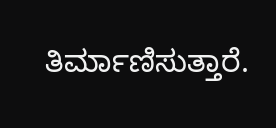ತಿರ್ಮಾಣಿಸುತ್ತಾರೆ.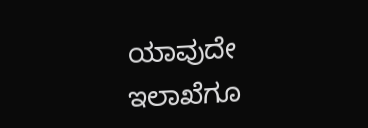ಯಾವುದೇ ಇಲಾಖೆಗೂ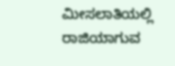ಮೀಸಲಾತಿಯಲ್ಲಿ ರಾಜಿಯಾಗುವ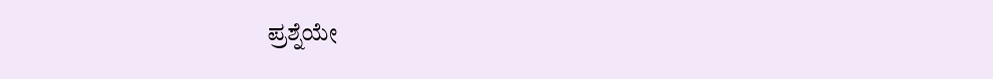ಪ್ರಶ್ನೆಯೇ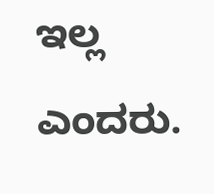ಇಲ್ಲ ಎಂದರು.